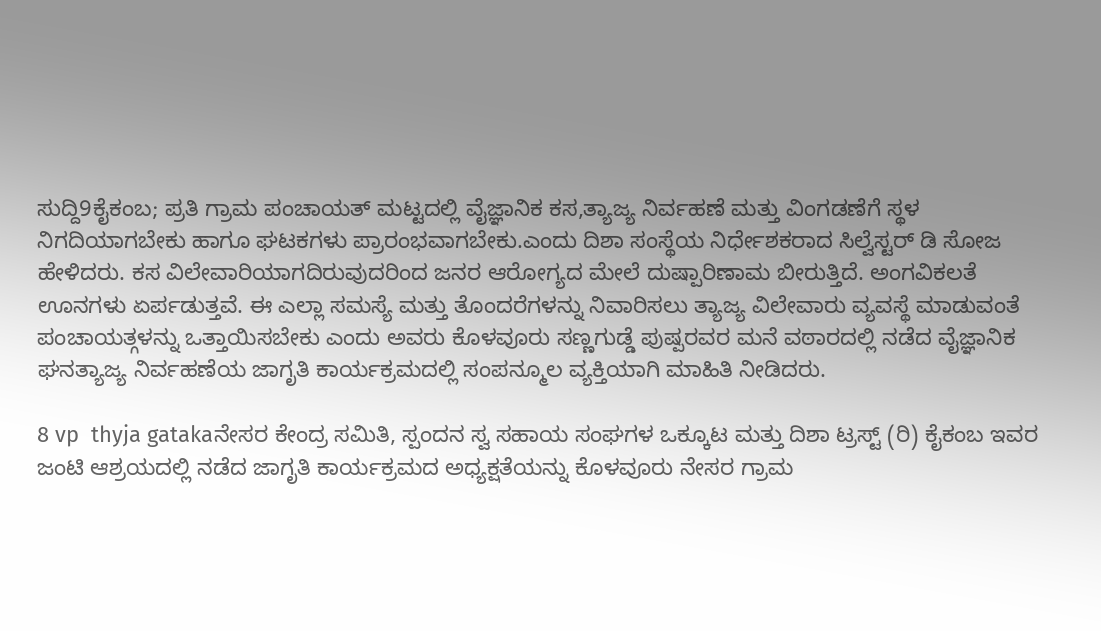ಸುದ್ದಿ9ಕೈಕಂಬ; ಪ್ರತಿ ಗ್ರಾಮ ಪಂಚಾಯತ್ ಮಟ್ಟದಲ್ಲಿ ವೈಜ್ಞಾನಿಕ ಕಸ,ತ್ಯಾಜ್ಯ ನಿರ್ವಹಣೆ ಮತ್ತು ವಿಂಗಡಣೆಗೆ ಸ್ಥಳ ನಿಗದಿಯಾಗಬೇಕು ಹಾಗೂ ಘಟಕಗಳು ಪ್ರಾರಂಭವಾಗಬೇಕು.ಎಂದು ದಿಶಾ ಸಂಸ್ಥೆಯ ನಿರ್ಧೇಶಕರಾದ ಸಿಲ್ವೆಸ್ಟರ್ ಡಿ ಸೋಜ ಹೇಳಿದರು. ಕಸ ವಿಲೇವಾರಿಯಾಗದಿರುವುದರಿಂದ ಜನರ ಆರೋಗ್ಯದ ಮೇಲೆ ದುಷ್ಪಾರಿಣಾಮ ಬೀರುತ್ತಿದೆ. ಅಂಗವಿಕಲತೆ ಊನಗಳು ಏರ್ಪಡುತ್ತವೆ. ಈ ಎಲ್ಲಾ ಸಮಸ್ಯೆ ಮತ್ತು ತೊಂದರೆಗಳನ್ನು ನಿವಾರಿಸಲು ತ್ಯಾಜ್ಯ ವಿಲೇವಾರು ವ್ಯವಸ್ಥೆ ಮಾಡುವಂತೆ ಪಂಚಾಯತ್ಗಳನ್ನು ಒತ್ತಾಯಿಸಬೇಕು ಎಂದು ಅವರು ಕೊಳವೂರು ಸಣ್ಣಗುಡ್ಡೆ ಪುಷ್ಪರವರ ಮನೆ ವಠಾರದಲ್ಲಿ ನಡೆದ ವೈಜ್ಞಾನಿಕ ಘನತ್ಯಾಜ್ಯ ನಿರ್ವಹಣೆಯ ಜಾಗೃತಿ ಕಾರ್ಯಕ್ರಮದಲ್ಲಿ ಸಂಪನ್ಮೂಲ ವ್ಯಕ್ತಿಯಾಗಿ ಮಾಹಿತಿ ನೀಡಿದರು.

8 vp  thyja gatakaನೇಸರ ಕೇಂದ್ರ ಸಮಿತಿ, ಸ್ಪಂದನ ಸ್ವ ಸಹಾಯ ಸಂಘಗಳ ಒಕ್ಕೂಟ ಮತ್ತು ದಿಶಾ ಟ್ರಸ್ಟ್ (ರಿ) ಕೈಕಂಬ ಇವರ ಜಂಟಿ ಆಶ್ರಯದಲ್ಲಿ ನಡೆದ ಜಾಗೃತಿ ಕಾರ್ಯಕ್ರಮದ ಅಧ್ಯಕ್ಷತೆಯನ್ನು ಕೊಳವೂರು ನೇಸರ ಗ್ರಾಮ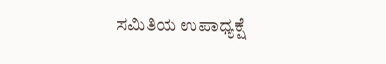ಸಮಿತಿಯ ಉಪಾಧ್ಯಕ್ಷೆ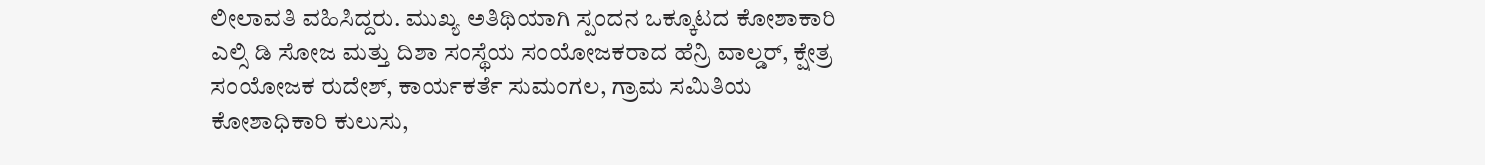ಲೀಲಾವತಿ ವಹಿಸಿದ್ದರು. ಮುಖ್ಯ ಅತಿಥಿಯಾಗಿ ಸ್ಪಂದನ ಒಕ್ಕೂಟದ ಕೋಶಾಕಾರಿ ಎಲ್ಸಿ ಡಿ ಸೋಜ ಮತ್ತು ದಿಶಾ ಸಂಸ್ಥೆಯ ಸಂಯೋಜಕರಾದ ಹೆನ್ರಿ ವಾಲ್ಡರ್, ಕ್ಷೇತ್ರ ಸಂಯೋಜಕ ರುದೇಶ್, ಕಾರ್ಯಕರ್ತೆ ಸುಮಂಗಲ, ಗ್ರಾಮ ಸಮಿತಿಯ ಕೋಶಾಧಿಕಾರಿ ಕುಲುಸು,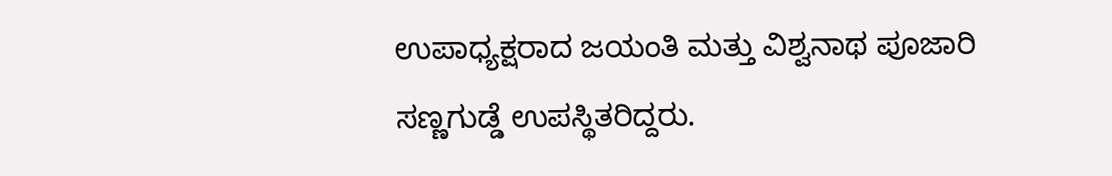ಉಪಾಧ್ಯಕ್ಷರಾದ ಜಯಂತಿ ಮತ್ತು ವಿಶ್ವನಾಥ ಪೂಜಾರಿ ಸಣ್ಣಗುಡ್ಡೆ ಉಪಸ್ಥಿತರಿದ್ದರು.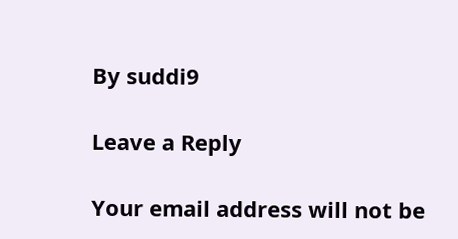By suddi9

Leave a Reply

Your email address will not be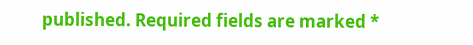published. Required fields are marked *